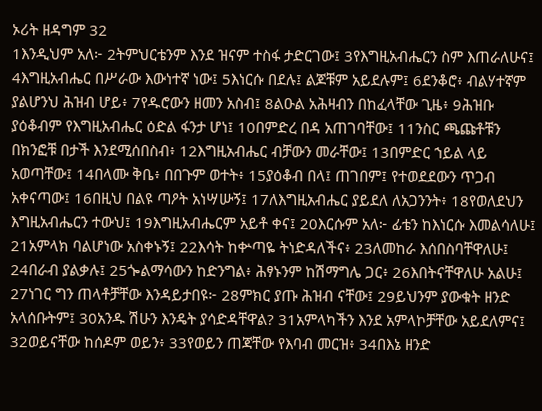ኦሪት ዘዳግም 32
1እንዲህም አለ፦ 2ትምህርቴንም እንደ ዝናም ተስፋ ታድርገው፤ 3የእግዚአብሔርን ስም እጠራለሁና፤ 4እግዚአብሔር በሥራው እውነተኛ ነው፤ 5እነርሱ በደሉ፤ ልጆቹም አይደሉም፤ 6ደንቆሮ፥ ብልሃተኛም ያልሆንህ ሕዝብ ሆይ፥ 7የዱሮውን ዘመን አስብ፤ 8ልዑል አሕዛብን በከፈላቸው ጊዜ፥ 9ሕዝቡ ያዕቆብም የእግዚአብሔር ዕድል ፋንታ ሆነ፤ 10በምድረ በዳ አጠገባቸው፤ 11ንስር ጫጩቶቹን በክንፎቹ በታች እንደሚሰበስብ፥ 12እግዚአብሔር ብቻውን መራቸው፤ 13በምድር ኀይል ላይ አወጣቸው፤ 14በላሙ ቅቤ፥ በበጉም ወተት፥ 15ያዕቆብ በላ፤ ጠገበም፤ የተወደደውን ጥጋብ አቀናጣው፤ 16በዚህ በልዩ ጣዖት አነሣሡኝ፤ 17ለእግዚአብሔር ያይደለ ለአጋንንት፥ 18የወለደህን እግዚአብሔርን ተውህ፤ 19እግዚአብሔርም አይቶ ቀና፤ 20እርሱም አለ፦ ፊቴን ከእነርሱ እመልሳለሁ፤ 21አምላክ ባልሆነው አስቀኑኝ፤ 22እሳት ከቍጣዬ ትነድዳለችና፥ 23ለመከራ እሰበስባቸዋለሁ፤ 24በራብ ያልቃሉ፤ 25ጐልማሳውን ከድንግል፥ ሕፃኑንም ከሽማግሌ ጋር፥ 26እበትናቸዋለሁ አልሁ፤ 27ነገር ግን ጠላቶቻቸው እንዳይታበዩ፦ 28ምክር ያጡ ሕዝብ ናቸው፤ 29ይህንም ያውቁት ዘንድ አላሰቡትም፤ 30አንዱ ሽሁን እንዴት ያሳድዳቸዋል? 31አምላካችን እንደ አምላኮቻቸው አይደለምና፤ 32ወይናቸው ከሰዶም ወይን፥ 33የወይን ጠጃቸው የእባብ መርዝ፥ 34በእኔ ዘንድ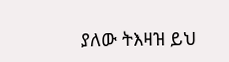ያለው ትእዛዝ ይህ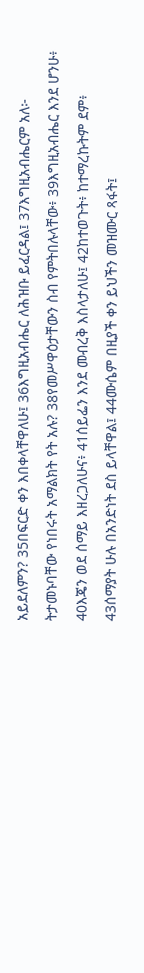አይደለምን? 35በፍርድ ቀን እበቀላቸዋለሁ፤ 36እግዚአብሔር ለሕዝቡ ይፈርዳል፤ 37እግዚአብሔርም አለ፦ ትታመኑባቸው የነበሩት አማልክት የት አሉ? 38የመሥዋዕታቸውን ስብ የምትበሉላቸው፥ 39እግዚአብሔር እንደ ሆንሁ፥ 40እጄን ወደ ሰማይ እዘረጋለሁና፥ 41ሰይፌን እንደ መብረቅ እስላታለሁ፤ 42ከተወጉት፥ ከተማረኩትም ደም፥ 43ሰማያት ሁሉ በአንድነት ደስ ይላቸዋል፤ 44ሙሴም በዚያች ቀን ይህችን መዝሙር ጻፋት፤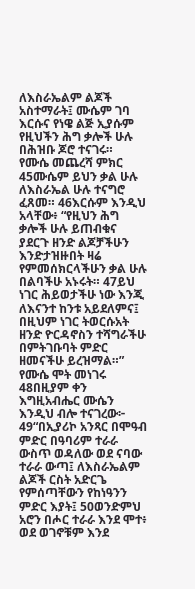ለእስራኤልም ልጆች አስተማራት፤ ሙሴም ገባ እርሱና የነዌ ልጅ ኢያሱም የዚህችን ሕግ ቃሎች ሁሉ በሕዝቡ ጆሮ ተናገሩ።
የሙሴ መጨረሻ ምክር
45ሙሴም ይህን ቃል ሁሉ ለእስራኤል ሁሉ ተናግሮ ፈጸመ። 46እርሱም እንዲህ አላቸው፥ “የዚህን ሕግ ቃሎች ሁሉ ይጠብቁና ያደርጉ ዘንድ ልጆቻችሁን እንድታዝዙበት ዛሬ የምመሰክርላችሁን ቃል ሁሉ በልባችሁ አኑሩት። 47ይህ ነገር ሕይወታችሁ ነው እንጂ ለእናንተ ከንቱ አይደለምና፤ በዚህም ነገር ትወርሱአት ዘንድ ዮርዳኖስን ተሻግራችሁ በምትገቡባት ምድር ዘመናችሁ ይረዝማል።”
የሙሴ ሞት መነገሩ
48በዚያም ቀን እግዚአብሔር ሙሴን እንዲህ ብሎ ተናገረው፦ 49“በኢያሪኮ አንጻር በሞዓብ ምድር በዓባሪም ተራራ ውስጥ ወዳለው ወደ ናባው ተራራ ውጣ፤ ለእስራኤልም ልጆች ርስት አድርጌ የምሰጣቸውን የከነዓንን ምድር እያት፤ 50ወንድምህ አሮን በሖር ተራራ እንደ ሞተ፥ ወደ ወገኖቹም እንደ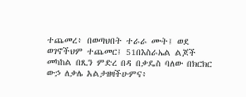ተጨመረ፥ በወጣህበት ተራራ ሙት፤ ወደ ወገኖችህም ተጨመር፤ 51በእስራኤል ልጆች መካከል በጺን ምድረ በዳ በቃዴስ ባለው በክርክር ውኃ ለቃሌ አልታዘዛችሁምና፥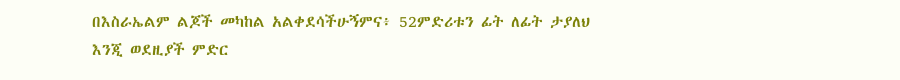በእስራኤልም ልጆች መካከል አልቀደሳችሁኝምና፥ 52ምድሪቱን ፊት ለፊት ታያለህ እንጂ ወደዚያች ምድር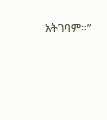አትገባም።”